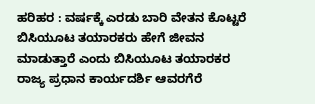ಹರಿಹರ : ವರ್ಷಕ್ಕೆ ಎರಡು ಬಾರಿ ವೇತನ ಕೊಟ್ಟರೆ ಬಿಸಿಯೂಟ ತಯಾರಕರು ಹೇಗೆ ಜೀವನ ಮಾಡುತ್ತಾರೆ ಎಂದು ಬಿಸಿಯೂಟ ತಯಾರಕರ ರಾಜ್ಯ ಪ್ರಧಾನ ಕಾರ್ಯದರ್ಶಿ ಆವರಗೆರೆ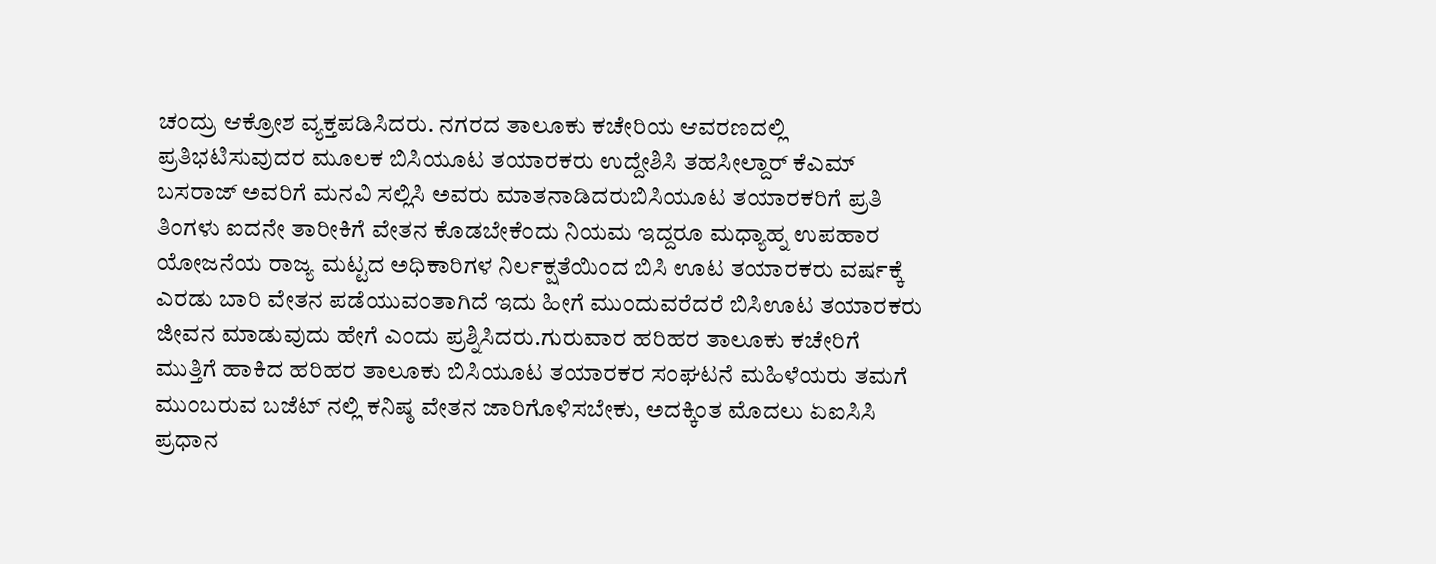ಚಂದ್ರು ಆಕ್ರೋಶ ವ್ಯಕ್ತಪಡಿಸಿದರು. ನಗರದ ತಾಲೂಕು ಕಚೇರಿಯ ಆವರಣದಲ್ಲಿ ಪ್ರತಿಭಟಿಸುವುದರ ಮೂಲಕ ಬಿಸಿಯೂಟ ತಯಾರಕರು ಉದ್ದೇಶಿಸಿ ತಹಸೀಲ್ದಾರ್ ಕೆಎಮ್ ಬಸರಾಜ್ ಅವರಿಗೆ ಮನವಿ ಸಲ್ಲಿಸಿ ಅವರು ಮಾತನಾಡಿದರುಬಿಸಿಯೂಟ ತಯಾರಕರಿಗೆ ಪ್ರತಿ ತಿಂಗಳು ಐದನೇ ತಾರೀಕಿಗೆ ವೇತನ ಕೊಡಬೇಕೆಂದು ನಿಯಮ ಇದ್ದರೂ ಮಧ್ಯಾಹ್ನ ಉಪಹಾರ ಯೋಜನೆಯ ರಾಜ್ಯ ಮಟ್ಟದ ಅಧಿಕಾರಿಗಳ ನಿರ್ಲಕ್ಷತೆಯಿಂದ ಬಿಸಿ ಊಟ ತಯಾರಕರು ವರ್ಷಕ್ಕೆ ಎರಡು ಬಾರಿ ವೇತನ ಪಡೆಯುವಂತಾಗಿದೆ ಇದು ಹೀಗೆ ಮುಂದುವರೆದರೆ ಬಿಸಿಊಟ ತಯಾರಕರು ಜೀವನ ಮಾಡುವುದು ಹೇಗೆ ಎಂದು ಪ್ರಶ್ನಿಸಿದರು.ಗುರುವಾರ ಹರಿಹರ ತಾಲೂಕು ಕಚೇರಿಗೆ ಮುತ್ತಿಗೆ ಹಾಕಿದ ಹರಿಹರ ತಾಲೂಕು ಬಿಸಿಯೂಟ ತಯಾರಕರ ಸಂಘಟನೆ ಮಹಿಳೆಯರು ತಮಗೆ ಮುಂಬರುವ ಬಜೆಟ್ ನಲ್ಲಿ ಕನಿಷ್ಠ ವೇತನ ಜಾರಿಗೊಳಿಸಬೇಕು, ಅದಕ್ಕಿಂತ ಮೊದಲು ಏಐಸಿಸಿ ಪ್ರಧಾನ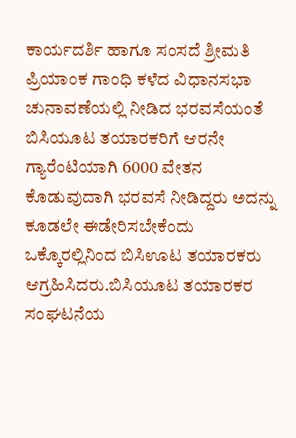ಕಾರ್ಯದರ್ಶಿ ಹಾಗೂ ಸಂಸದೆ ಶ್ರೀಮತಿ ಪ್ರಿಯಾಂಕ ಗಾಂಧಿ ಕಳೆದ ವಿಧಾನಸಭಾ ಚುನಾವಣೆಯಲ್ಲಿ ನೀಡಿದ ಭರವಸೆಯಂತೆ ಬಿಸಿಯೂಟ ತಯಾರಕರಿಗೆ ಆರನೇ ಗ್ಯಾರೆಂಟಿಯಾಗಿ 6000 ವೇತನ ಕೊಡುವುದಾಗಿ ಭರವಸೆ ನೀಡಿದ್ದರು ಅದನ್ನು ಕೂಡಲೇ ಈಡೇರಿಸಬೇಕೆಂದು ಒಕ್ಕೊರಲ್ಲಿನಿಂದ ಬಿಸಿಊಟ ತಯಾರಕರು ಆಗ್ರಹಿಸಿದರು.ಬಿಸಿಯೂಟ ತಯಾರಕರ ಸಂಘಟನೆಯ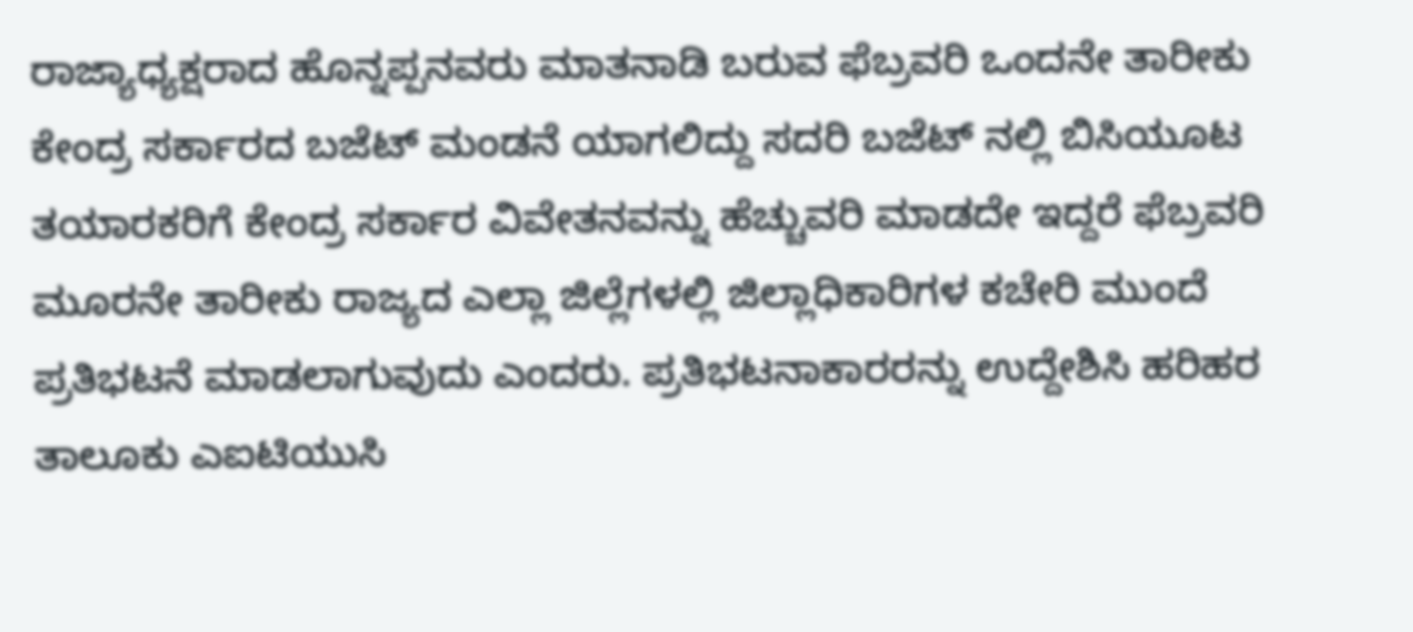ರಾಜ್ಯಾಧ್ಯಕ್ಷರಾದ ಹೊನ್ನಪ್ಪನವರು ಮಾತನಾಡಿ ಬರುವ ಫೆಬ್ರವರಿ ಒಂದನೇ ತಾರೀಕು ಕೇಂದ್ರ ಸರ್ಕಾರದ ಬಜೆಟ್ ಮಂಡನೆ ಯಾಗಲಿದ್ದು ಸದರಿ ಬಜೆಟ್ ನಲ್ಲಿ ಬಿಸಿಯೂಟ ತಯಾರಕರಿಗೆ ಕೇಂದ್ರ ಸರ್ಕಾರ ವಿವೇತನವನ್ನು ಹೆಚ್ಚುವರಿ ಮಾಡದೇ ಇದ್ದರೆ ಫೆಬ್ರವರಿ ಮೂರನೇ ತಾರೀಕು ರಾಜ್ಯದ ಎಲ್ಲಾ ಜಿಲ್ಲೆಗಳಲ್ಲಿ ಜಿಲ್ಲಾಧಿಕಾರಿಗಳ ಕಚೇರಿ ಮುಂದೆ ಪ್ರತಿಭಟನೆ ಮಾಡಲಾಗುವುದು ಎಂದರು. ಪ್ರತಿಭಟನಾಕಾರರನ್ನು ಉದ್ದೇಶಿಸಿ ಹರಿಹರ ತಾಲೂಕು ಎಐಟಿಯುಸಿ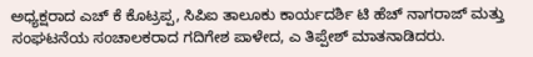ಅಧ್ಯಕ್ಷರಾದ ಎಚ್ ಕೆ ಕೊಟ್ರಪ್ಪ, ಸಿಪಿಐ ತಾಲೂಕು ಕಾರ್ಯದರ್ಶಿ ಟಿ ಹೆಚ್ ನಾಗರಾಜ್ ಮತ್ತು ಸಂಘಟನೆಯ ಸಂಚಾಲಕರಾದ ಗದಿಗೇಶ ಪಾಳೇದ, ಎ ತಿಪ್ಪೇಶ್ ಮಾತನಾಡಿದರು.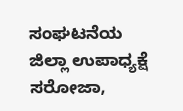ಸಂಘಟನೆಯ ಜಿಲ್ಲಾ ಉಪಾಧ್ಯಕ್ಷೆ ಸರೋಜಾ,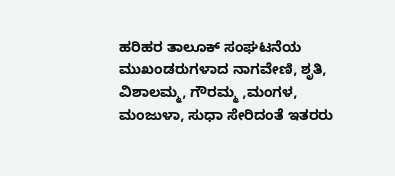ಹರಿಹರ ತಾಲೂಕ್ ಸಂಘಟನೆಯ ಮುಖಂಡರುಗಳಾದ ನಾಗವೇಣಿ, ಶೃತಿ, ವಿಶಾಲಮ್ಮ, ಗೌರಮ್ಮ ,ಮಂಗಳ, ಮಂಜುಳಾ, ಸುಧಾ ಸೇರಿದಂತೆ ಇತರರು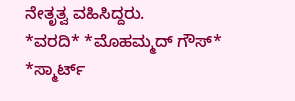ನೇತೃತ್ವ ವಹಿಸಿದ್ದರು.
*ವರದಿ* *ಮೊಹಮ್ಮದ್ ಗೌಸ್* *ಸ್ಮಾರ್ಟ್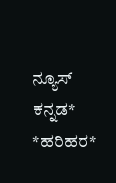ನ್ಯೂಸ್ ಕನ್ನಡ* *ಹರಿಹರ*